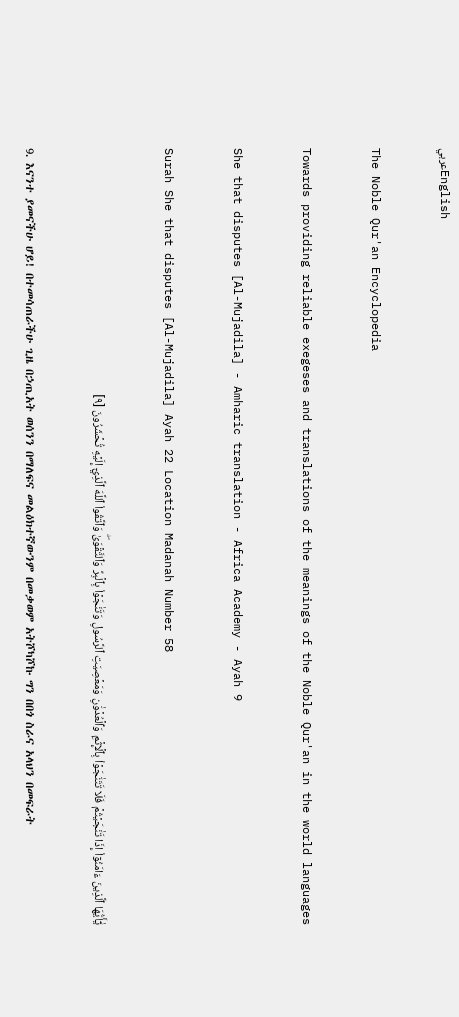عربيEnglish

The Noble Qur'an Encyclopedia

Towards providing reliable exegeses and translations of the meanings of the Noble Qur'an in the world languages

She that disputes [Al-Mujadila] - Amharic translation - Africa Academy - Ayah 9

Surah She that disputes [Al-Mujadila] Ayah 22 Location Madanah Number 58

يَٰٓأَيُّهَا ٱلَّذِينَ ءَامَنُوٓاْ إِذَا تَنَٰجَيۡتُمۡ فَلَا تَتَنَٰجَوۡاْ بِٱلۡإِثۡمِ وَٱلۡعُدۡوَٰنِ وَمَعۡصِيَتِ ٱلرَّسُولِ وَتَنَٰجَوۡاْ بِٱلۡبِرِّ وَٱلتَّقۡوَىٰۖ وَٱتَّقُواْ ٱللَّهَ ٱلَّذِيٓ إِلَيۡهِ تُحۡشَرُونَ [٩]

9. እናንተ ያመናችሁ ሆይ! በተመሳጠራችሁ ጊዜ በኃጢአት ወሰንን በማለፍና መልዕክተኛውንም በመቃወም አትሾካሾኩ ግን በበጎ ስራና አላህን በመፍራት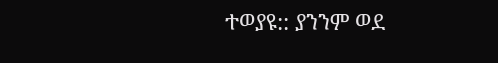ተወያዩ:: ያንንም ወደ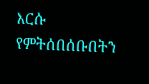እርሱ የምትሰበሰቡበትን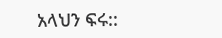አላህን ፍሩ::